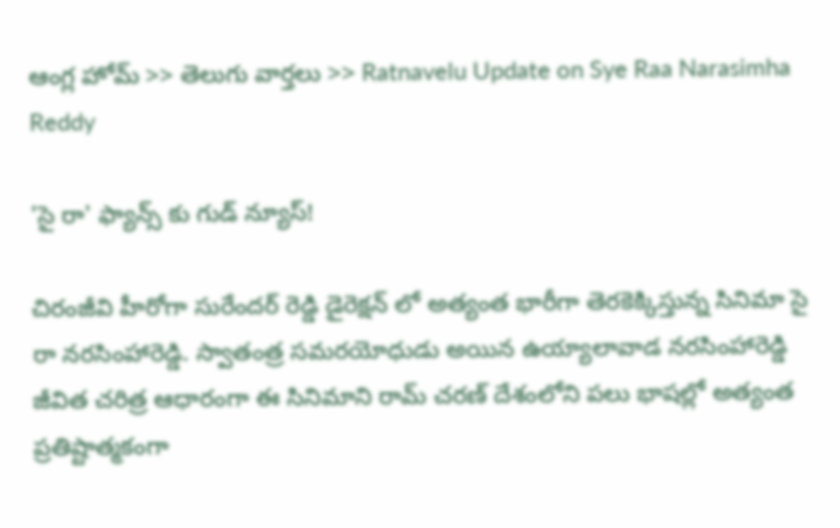ఆంగ్ల హోమ్ >> తెలుగు వార్తలు >> Ratnavelu Update on Sye Raa Narasimha Reddy

'సై రా' ఫ్యాన్స్ కు గుడ్ న్యూస్!

చిరంజీవి హీరోగా సురేందర్ రెడ్డి డైరెక్షన్ లో అత్యంత భారీగా తెరకెక్కిస్తున్న సినిమా సై రా నరసింహారెడ్డి. స్వాతంత్ర సమరయోధుడు అయిన ఉయ్యాలావాడ నరసింహారెడ్డి జీవిత చరిత్ర ఆధారంగా ఈ సినిమాని రామ్ చరణ్ దేశంలోని పలు భాషల్లో అత్యంత ప్రతిష్టాత్మకంగా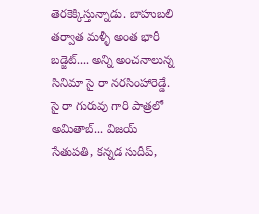తెరకెక్కిస్తున్నాడు. బాహుబలి తర్వాత మళ్ళీ అంత భారీ బడ్జెట్.... అన్ని అంచనాలున్న సినిమా సై రా నరసింహారెడ్డే. సై రా గురువు గారి పాత్రలో అమితాబ్... విజయ్ సేతుపతి, కన్నడ సుదీప్,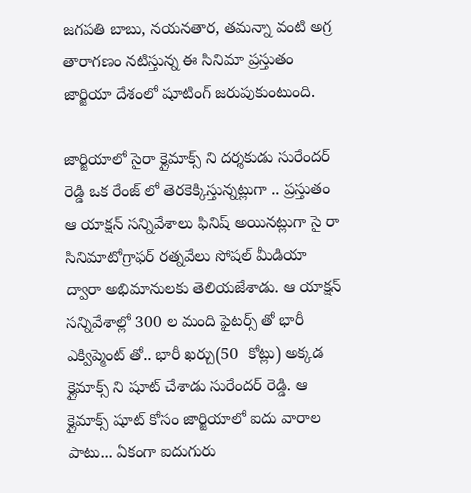జగపతి బాబు, నయనతార, తమన్నా వంటి అగ్ర తారాగణం నటిస్తున్న ఈ సినిమా ప్రస్తుతం జార్జియా దేశంలో షూటింగ్ జరుపుకుంటుంది.

జార్జియాలో సైరా క్లైమాక్స్ ని దర్శకుడు సురేందర్ రెడ్డి ఒక రేంజ్ లో తెరకెక్కిస్తున్నట్లుగా .. ప్రస్తుతం ఆ యాక్షన్ సన్నివేశాలు ఫినిష్ అయినట్లుగా సై రా సినిమాటోగ్రాఫర్ రత్నవేలు సోషల్ మీడియా ద్వారా అభిమానులకు తెలియజేశాడు. ఆ యాక్షన్ సన్నివేశాల్లో 300 ల మంది ఫైటర్స్ తో భారీ ఎక్విప్మెంట్ తో.. భారీ ఖర్చు(50  కోట్లు) అక్కడ క్లైమాక్స్ ని షూట్ చేశాడు సురేందర్ రెడ్డి. ఆ క్లైమాక్స్ షూట్ కోసం జార్జియాలో ఐదు వారాల పాటు... ఏకంగా ఐదుగురు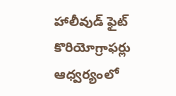హాలీవుడ్ ఫైట్ కొరియోగ్రాఫర్లు ఆధ్వర్యంలో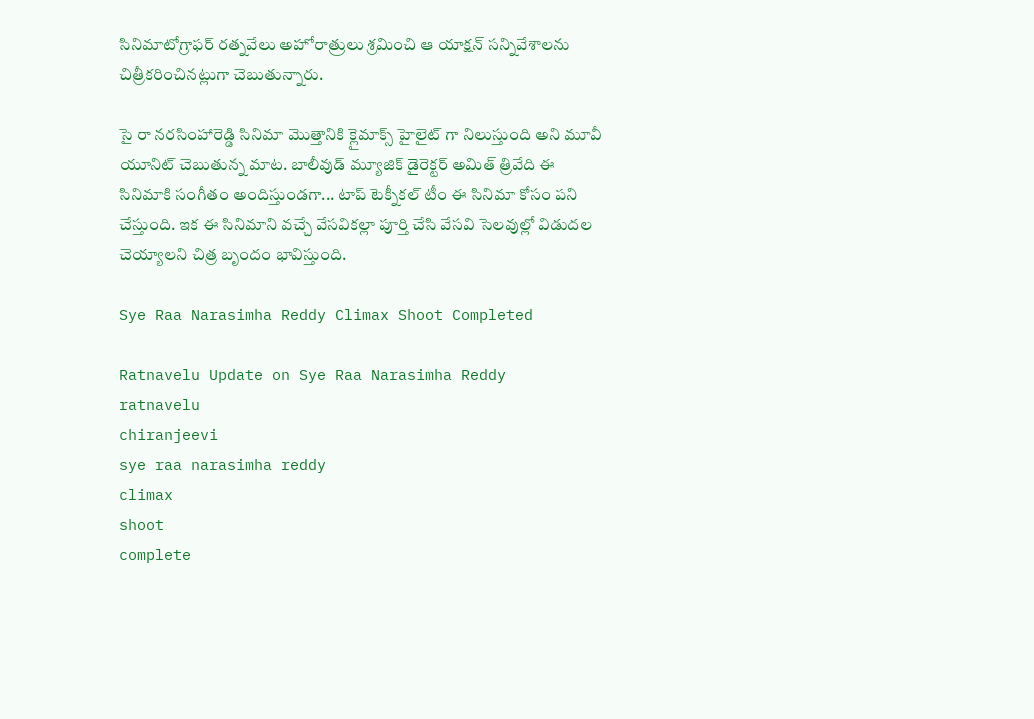సినిమాటోగ్రాఫర్ రత్నవేలు అహోరాత్రులు శ్రమించి ఆ యాక్షన్ సన్నివేశాలను చిత్రీకరించినట్లుగా చెబుతున్నారు.

సై రా నరసింహారెడ్డి సినిమా మొత్తానికి క్లైమాక్స్ హైలైట్ గా నిలుస్తుంది అని మూవీ యూనిట్ చెబుతున్న మాట. బాలీవుడ్ మ్యూజిక్ డైరెక్టర్ అమిత్ త్రివేది ఈ సినిమాకి సంగీతం అందిస్తుండగా... టాప్ టెక్నీకల్ టీం ఈ సినిమా కోసం పని చేస్తుంది. ఇక ఈ సినిమాని వచ్చే వేసవికల్లా పూర్తి చేసి వేసవి సెలవుల్లో విడుదల చెయ్యాలని చిత్ర బృందం భావిస్తుంది.

Sye Raa Narasimha Reddy Climax Shoot Completed

Ratnavelu Update on Sye Raa Narasimha Reddy
ratnavelu
chiranjeevi
sye raa narasimha reddy
climax
shoot
complete